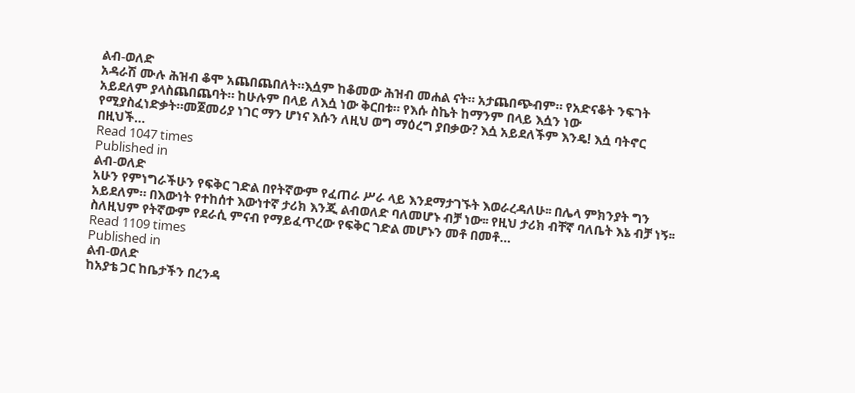ልብ-ወለድ
አዳራሽ ሙሉ ሕዝብ ቆሞ አጨበጨበለት።እሷም ከቆመው ሕዝብ መሐል ናት። አታጨበጭብም። የአድናቆት ንፍገት አይደለም ያላስጨበጨባት። ከሁሉም በላይ ለእሷ ነው ቅርበቱ። የእሱ ስኬት ከማንም በላይ እሷን ነው የሚያስፈነድቃት።መጀመሪያ ነገር ማን ሆነና እሱን ለዚህ ወግ ማዕረግ ያበቃው? እሷ አይደለችም እንዴ! እሷ ባትኖር በዚህች…
Read 1047 times
Published in
ልብ-ወለድ
አሁን የምነግራችሁን የፍቅር ገድል በየትኛውም የፈጠራ ሥራ ላይ እንደማታገኙት እወራረዳለሁ፡፡ በሌላ ምክንያት ግን አይደለም። በእውነት የተከሰተ እውነተኛ ታሪክ እንጂ ልብወለድ ባለመሆኑ ብቻ ነው፡፡ የዚህ ታሪክ ብቸኛ ባለቤት እኔ ብቻ ነኝ፡፡ ስለዚህም የትኛውም የደራሲ ምናብ የማይፈጥረው የፍቅር ገድል መሆኑን መቶ በመቶ…
Read 1109 times
Published in
ልብ-ወለድ
ከአያቴ ጋር ከቤታችን በረንዳ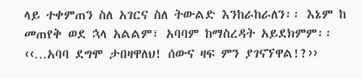ላይ ተቀምጠን ስለ አገርና ስለ ትውልድ እንከራከራለን፡፡ እኔም ከ መጠየቅ ወደ ኋላ አልልም፣ አባባም ከማስረዳት አይደክምም፡፡ ‹‹…አባባ ደግሞ ታበዛዋለህ! ሰውና ዛፍ ምን ያገናኘዋል!?››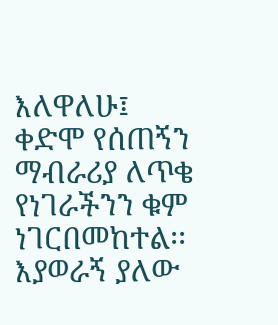እለዋለሁ፤ ቀድሞ የሰጠኝን ማብራሪያ ለጥቄ የነገራችንን ቁም ነገርበመከተል፡፡ እያወራኝ ያለው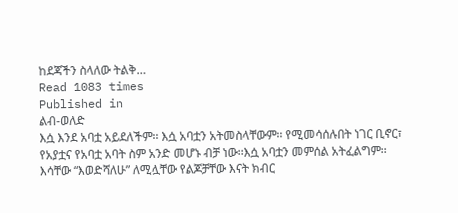ከደጃችን ስላለው ትልቅ…
Read 1083 times
Published in
ልብ-ወለድ
እሷ እንደ አባቷ አይደለችም፡፡ እሷ አባቷን አትመስላቸውም፡፡ የሚመሳሰሉበት ነገር ቢኖር፣ የአያቷና የአባቷ አባት ስም አንድ መሆኑ ብቻ ነው፡፡እሷ አባቷን መምሰል አትፈልግም፡፡ እሳቸው “እወድሻለሁ” ለሚሏቸው የልጆቻቸው እናት ክብር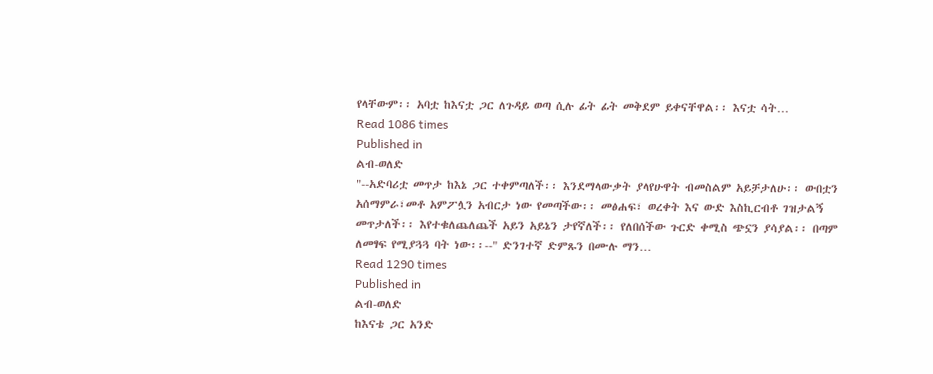የላቸውም፡፡ አባቷ ከእናቷ ጋር ለጉዳይ ወጣ ሲሉ ፊት ፊት መቅደም ይቀናቸዋል፡፡ እናቷ ሳት…
Read 1086 times
Published in
ልብ-ወለድ
"--አድባሪቷ መጥታ ከእኔ ጋር ተቀምጣለች፡፡ እንደማላውቃት ያላየሁዋት ብመስልም አይቻታለሁ፡፡ ውበቷን አሰማምራ፣መቶ አምፖሏን አብርታ ነው የመጣችው፡፡ መፅሐፍ፣ ወረቀት እና ውድ እስኪርብቶ ገዝታልኝ መጥታለች፡፡ እየተቁለጨለጨች አይን አይኔን ታየኛለች፡፡ የለበሰችው ጉርድ ቀሚስ ጭኗን ያሳያል፡፡ በጣም ለመፃፍ የሚያጓጓ ባት ነው፡፡--" ድንገተኛ ድምጹን በሙሉ ማን…
Read 1290 times
Published in
ልብ-ወለድ
ከእናቴ ጋር አንድ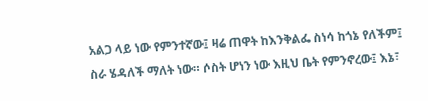አልጋ ላይ ነው የምንተኛው፤ ዛሬ ጠዋት ከእንቅልፌ ስነሳ ከጎኔ የለችም፤ ስራ ሄዳለች ማለት ነው። ሶስት ሆነን ነው እዚህ ቤት የምንኖረው፤ እኔ፣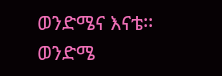ወንድሜና እናቴ፡፡ ወንድሜ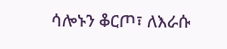ሳሎኑን ቆርጦ፣ ለእራሱ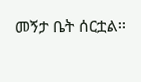መኝታ ቤት ሰርቷል፡፡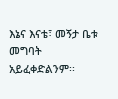እኔና እናቴ፣ መኝታ ቤቱ መግባት አይፈቀድልንም፡፡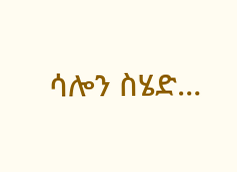ሳሎን ስሄድ…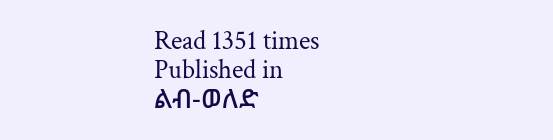Read 1351 times
Published in
ልብ-ወለድ